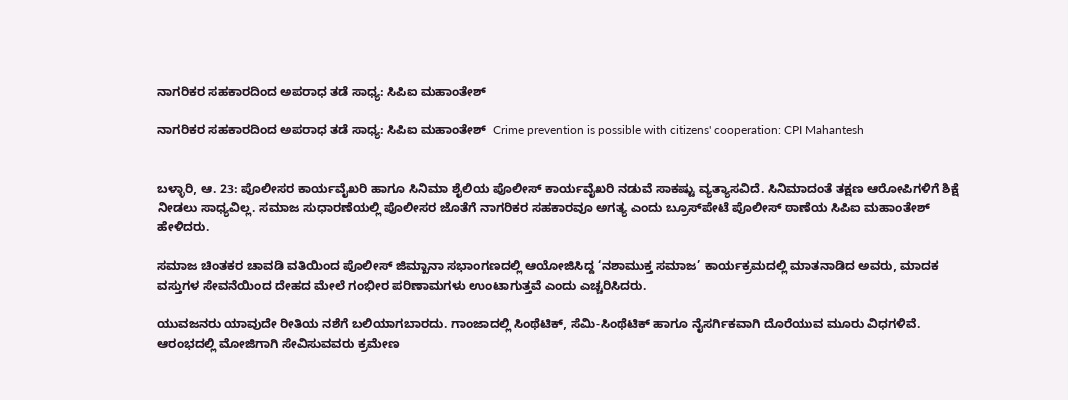ನಾಗರಿಕರ ಸಹಕಾರದಿಂದ ಅಪರಾಧ ತಡೆ ಸಾಧ್ಯ: ಸಿಪಿಐ ಮಹಾಂತೇಶ್

ನಾಗರಿಕರ ಸಹಕಾರದಿಂದ ಅಪರಾಧ ತಡೆ ಸಾಧ್ಯ: ಸಿಪಿಐ ಮಹಾಂತೇಶ್  Crime prevention is possible with citizens' cooperation: CPI Mahantesh


ಬಳ್ಳಾರಿ, ಆ. 23: ಪೊಲೀಸರ ಕಾರ್ಯವೈಖರಿ ಹಾಗೂ ಸಿನಿಮಾ ಶೈಲಿಯ ಪೊಲೀಸ್ ಕಾರ್ಯವೈಖರಿ ನಡುವೆ ಸಾಕಷ್ಟು ವ್ಯತ್ಯಾಸವಿದೆ. ಸಿನಿಮಾದಂತೆ ತಕ್ಷಣ ಆರೋಪಿಗಳಿಗೆ ಶಿಕ್ಷೆ ನೀಡಲು ಸಾಧ್ಯವಿಲ್ಲ. ಸಮಾಜ ಸುಧಾರಣೆಯಲ್ಲಿ ಪೊಲೀಸರ ಜೊತೆಗೆ ನಾಗರಿಕರ ಸಹಕಾರವೂ ಅಗತ್ಯ ಎಂದು ಬ್ರೂಸ್‌ಪೇಟೆ ಪೊಲೀಸ್ ಠಾಣೆಯ ಸಿಪಿಐ ಮಹಾಂತೇಶ್ ಹೇಳಿದರು.

ಸಮಾಜ ಚಿಂತಕರ ಚಾವಡಿ ವತಿಯಿಂದ ಪೊಲೀಸ್ ಜಿಮ್ಖಾನಾ ಸಭಾಂಗಣದಲ್ಲಿ ಆಯೋಜಿಸಿದ್ದ ‘ನಶಾಮುಕ್ತ ಸಮಾಜ’ ಕಾರ್ಯಕ್ರಮದಲ್ಲಿ ಮಾತನಾಡಿದ ಅವರು, ಮಾದಕ ವಸ್ತುಗಳ ಸೇವನೆಯಿಂದ ದೇಹದ ಮೇಲೆ ಗಂಭೀರ ಪರಿಣಾಮಗಳು ಉಂಟಾಗುತ್ತವೆ ಎಂದು ಎಚ್ಚರಿಸಿದರು.

ಯುವಜನರು ಯಾವುದೇ ರೀತಿಯ ನಶೆಗೆ ಬಲಿಯಾಗಬಾರದು. ಗಾಂಜಾದಲ್ಲಿ ಸಿಂಥೆಟಿಕ್, ಸೆಮಿ-ಸಿಂಥೆಟಿಕ್ ಹಾಗೂ ನೈಸರ್ಗಿಕವಾಗಿ ದೊರೆಯುವ ಮೂರು ವಿಧಗಳಿವೆ. ಆರಂಭದಲ್ಲಿ ಮೋಜಿಗಾಗಿ ಸೇವಿಸುವವರು ಕ್ರಮೇಣ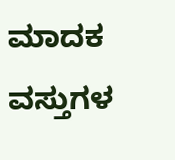ಮಾದಕ ವಸ್ತುಗಳ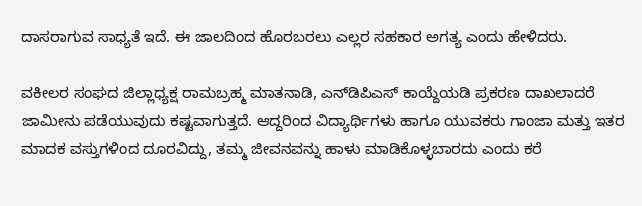ದಾಸರಾಗುವ ಸಾಧ್ಯತೆ ಇದೆ. ಈ ಜಾಲದಿಂದ ಹೊರಬರಲು ಎಲ್ಲರ ಸಹಕಾರ ಅಗತ್ಯ ಎಂದು ಹೇಳಿದರು.

ವಕೀಲರ ಸಂಘದ ಜಿಲ್ಲಾಧ್ಯಕ್ಷ ರಾಮಬ್ರಹ್ಮ ಮಾತನಾಡಿ, ಎನ್‌ಡಿಪಿಎಸ್ ಕಾಯ್ದೆಯಡಿ ಪ್ರಕರಣ ದಾಖಲಾದರೆ ಜಾಮೀನು ಪಡೆಯುವುದು ಕಷ್ಟವಾಗುತ್ತದೆ. ಆದ್ದರಿಂದ ವಿದ್ಯಾರ್ಥಿಗಳು ಹಾಗೂ ಯುವಕರು ಗಾಂಜಾ ಮತ್ತು ಇತರ ಮಾದಕ ವಸ್ತುಗಳಿಂದ ದೂರವಿದ್ದು, ತಮ್ಮ ಜೀವನವನ್ನು ಹಾಳು ಮಾಡಿಕೊಳ್ಳಬಾರದು ಎಂದು ಕರೆ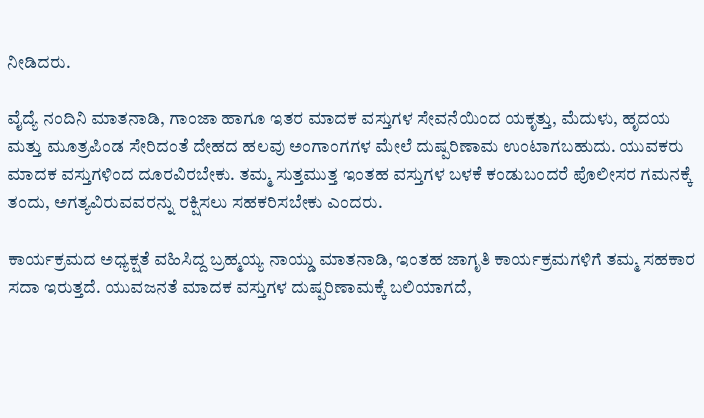ನೀಡಿದರು.

ವೈದ್ಯೆ ನಂದಿನಿ ಮಾತನಾಡಿ, ಗಾಂಜಾ ಹಾಗೂ ಇತರ ಮಾದಕ ವಸ್ತುಗಳ ಸೇವನೆಯಿಂದ ಯಕೃತ್ತು, ಮೆದುಳು, ಹೃದಯ ಮತ್ತು ಮೂತ್ರಪಿಂಡ ಸೇರಿದಂತೆ ದೇಹದ ಹಲವು ಅಂಗಾಂಗಗಳ ಮೇಲೆ ದುಷ್ಪರಿಣಾಮ ಉಂಟಾಗಬಹುದು. ಯುವಕರು ಮಾದಕ ವಸ್ತುಗಳಿಂದ ದೂರವಿರಬೇಕು. ತಮ್ಮ ಸುತ್ತಮುತ್ತ ಇಂತಹ ವಸ್ತುಗಳ ಬಳಕೆ ಕಂಡುಬಂದರೆ ಪೊಲೀಸರ ಗಮನಕ್ಕೆ ತಂದು, ಅಗತ್ಯವಿರುವವರನ್ನು ರಕ್ಷಿಸಲು ಸಹಕರಿಸಬೇಕು ಎಂದರು.

ಕಾರ್ಯಕ್ರಮದ ಅಧ್ಯಕ್ಷತೆ ವಹಿಸಿದ್ದ ಬ್ರಹ್ಮಯ್ಯ ನಾಯ್ಡು ಮಾತನಾಡಿ, ಇಂತಹ ಜಾಗೃತಿ ಕಾರ್ಯಕ್ರಮಗಳಿಗೆ ತಮ್ಮ ಸಹಕಾರ ಸದಾ ಇರುತ್ತದೆ. ಯುವಜನತೆ ಮಾದಕ ವಸ್ತುಗಳ ದುಷ್ಪರಿಣಾಮಕ್ಕೆ ಬಲಿಯಾಗದೆ,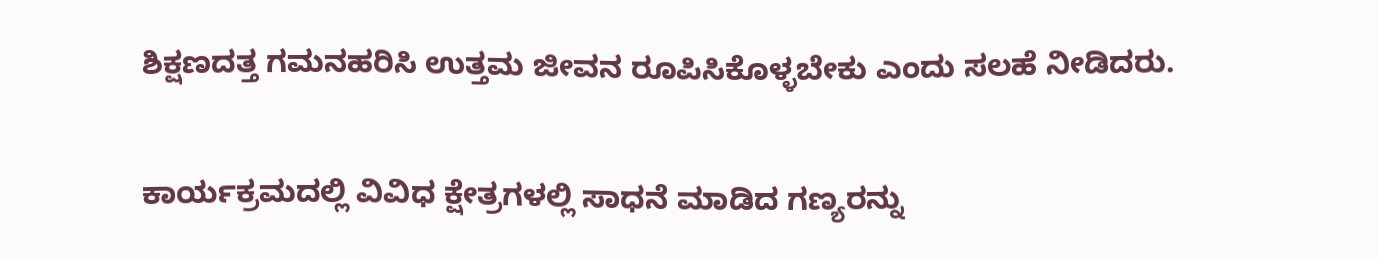ಶಿಕ್ಷಣದತ್ತ ಗಮನಹರಿಸಿ ಉತ್ತಮ ಜೀವನ ರೂಪಿಸಿಕೊಳ್ಳಬೇಕು ಎಂದು ಸಲಹೆ ನೀಡಿದರು.

ಕಾರ್ಯಕ್ರಮದಲ್ಲಿ ವಿವಿಧ ಕ್ಷೇತ್ರಗಳಲ್ಲಿ ಸಾಧನೆ ಮಾಡಿದ ಗಣ್ಯರನ್ನು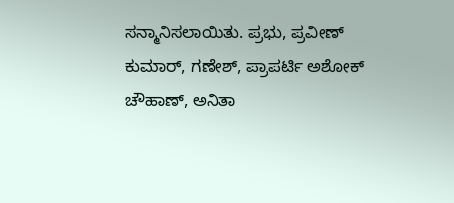ಸನ್ಮಾನಿಸಲಾಯಿತು. ಪ್ರಭು, ಪ್ರವೀಣ್ ಕುಮಾರ್, ಗಣೇಶ್, ಪ್ರಾಪರ್ಟಿ ಅಶೋಕ್ ಚೌಹಾಣ್, ಅನಿತಾ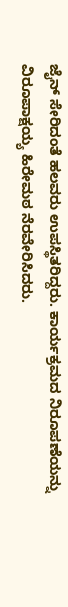ಜೈನ್ ಸೇರಿದಂತೆ ಹಲವರು ಉಪಸ್ಥಿತರಿದ್ದರು. ಕಾರ್ಯಕ್ರಮದ ನಿರೂಪಣೆಯನ್ನು ವಿರೂಪಾಕ್ಷಯ್ಯ ಹಿರೇಮಠ ನೆರವೇರಿಸಿದರು.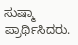ಸುಷ್ಮಾ ಪ್ರಾರ್ಥಿಸಿದರು.